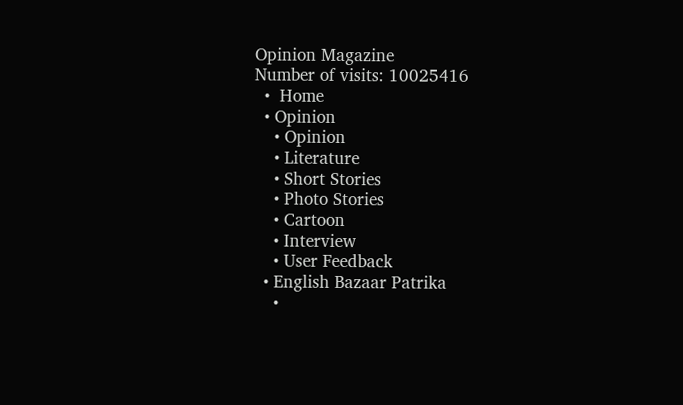Opinion Magazine
Number of visits: 10025416
  •  Home
  • Opinion
    • Opinion
    • Literature
    • Short Stories
    • Photo Stories
    • Cartoon
    • Interview
    • User Feedback
  • English Bazaar Patrika
    •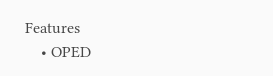Features
    • OPED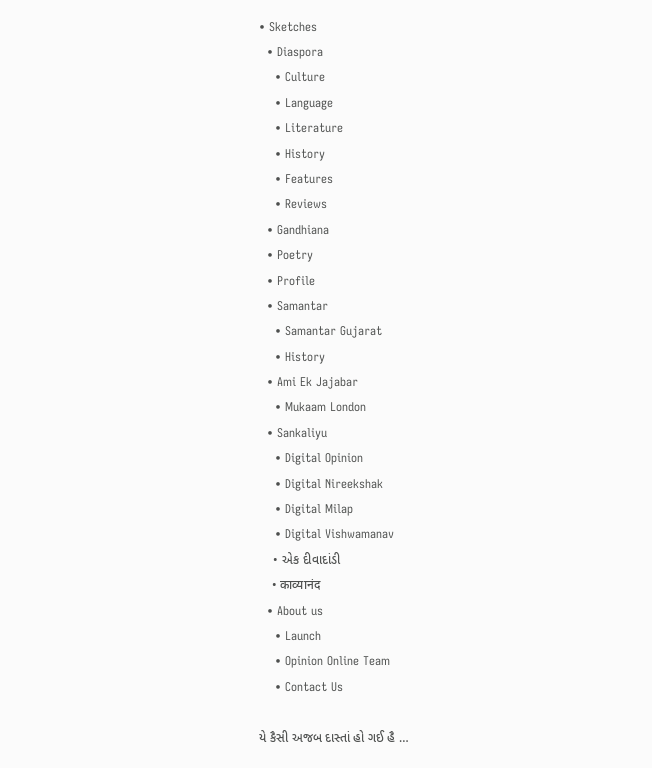• Sketches
  • Diaspora
    • Culture
    • Language
    • Literature
    • History
    • Features
    • Reviews
  • Gandhiana
  • Poetry
  • Profile
  • Samantar
    • Samantar Gujarat
    • History
  • Ami Ek Jajabar
    • Mukaam London
  • Sankaliyu
    • Digital Opinion
    • Digital Nireekshak
    • Digital Milap
    • Digital Vishwamanav
    • એક દીવાદાંડી
    • काव्यानंद
  • About us
    • Launch
    • Opinion Online Team
    • Contact Us

યે કૈસી અજબ દાસ્તાં હો ગઈ હૈ …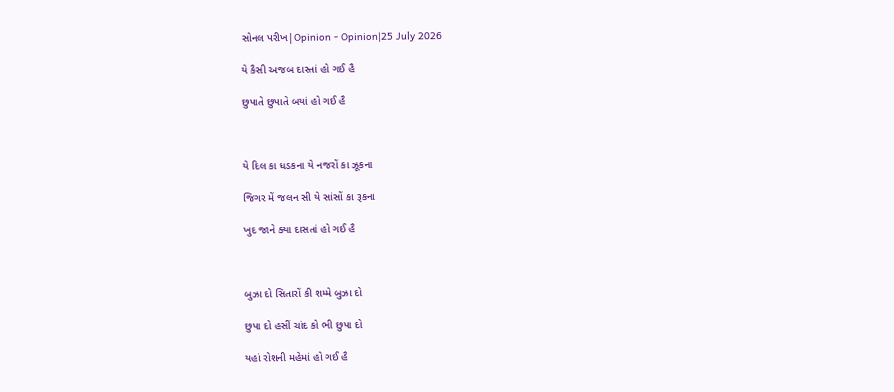સોનલ પરીખ|Opinion - Opinion|25 July 2026

યે કૈસી અજબ દાસ્તાં હો ગઈ હૈ

છુપાતે છુપાતે બયાં હો ગઈ હૈ



યે દિલ કા ધડકના યે નજરોં કા ઝૂકના

જિગર મેં જલન સી યે સાંસોં કા રૂકના

ખુદ જાને ક્યા દાસતાં હો ગઈ હૈ



બુઝા દો સિતારોં કી શમ્મે બુઝા દો

છુપા દો હસીં ચાંદ કો ભી છુપા દો

યહાં રોશની મહેમાં હો ગઈ હૈ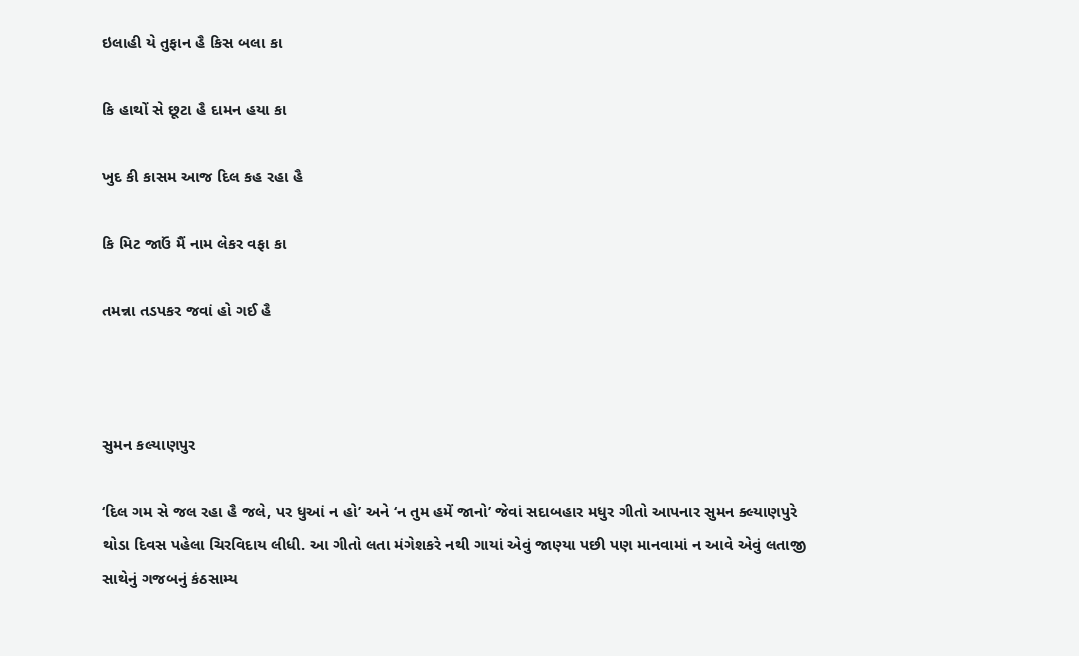ઇલાહી યે તુફાન હૈ કિસ બલા કા

કિ હાથોં સે છૂટા હૈ દામન હયા કા

ખુદ કી કાસમ આજ દિલ કહ રહા હૈ

કિ મિટ જાઉં મૈં નામ લેકર વફા કા

તમન્ના તડપકર જવાં હો ગઈ હૈ



સુમન કલ્યાણપુર

‘દિલ ગમ સે જલ રહા હૈ જલે, પર ધુઆં ન હો’ અને ‘ન તુમ હમેં જાનો’ જેવાં સદાબહાર મધુર ગીતો આપનાર સુમન ક્લ્યાણપુરે થોડા દિવસ પહેલા ચિરવિદાય લીધી. આ ગીતો લતા મંગેશકરે નથી ગાયાં એવું જાણ્યા પછી પણ માનવામાં ન આવે એવું લતાજી સાથેનું ગજબનું કંઠસામ્ય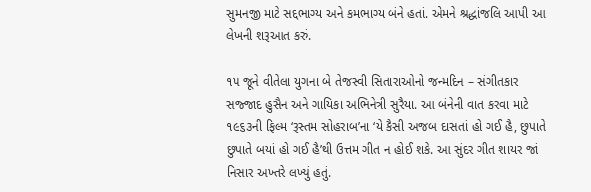સુમનજી માટે સદ્દભાગ્ય અને કમભાગ્ય બંને હતાં. એમને શ્રદ્ધાંજલિ આપી આ લેખની શરૂઆત કરું.

૧૫ જૂને વીતેલા યુગના બે તેજસ્વી સિતારાઓનો જન્મદિન – સંગીતકાર સજ્જાદ હુસૈન અને ગાયિકા અભિનેત્રી સુરૈયા. આ બંનેની વાત કરવા માટે ૧૯૬૩ની ફિલ્મ ‘રૂસ્તમ સોહરાબ’ના ‘યે કૈસી અજબ દાસતાં હો ગઈ હૈ, છુપાતે છુપાતે બયાં હો ગઈ હૈ’થી ઉત્તમ ગીત ન હોઈ શકે. આ સુંદર ગીત શાયર જાં નિસાર અખ્તરે લખ્યું હતું.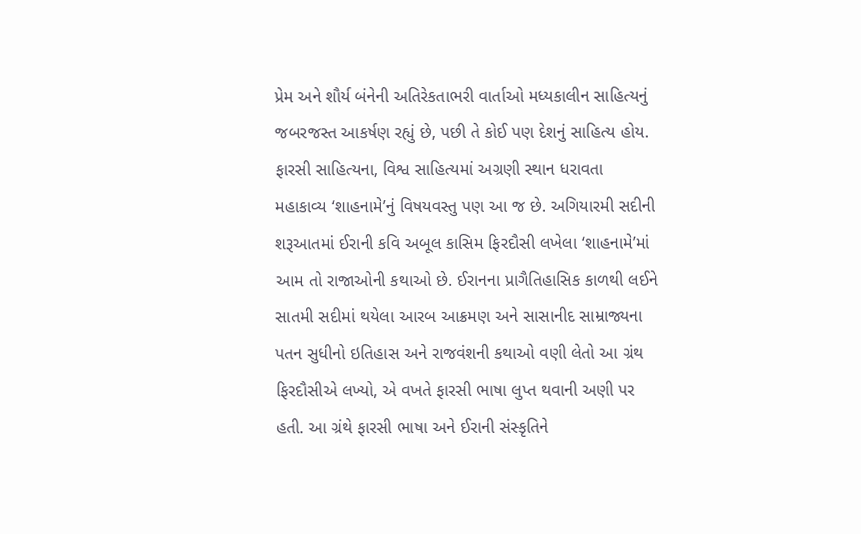પ્રેમ અને શૌર્ય બંનેની અતિરેકતાભરી વાર્તાઓ મધ્યકાલીન સાહિત્યનું જબરજસ્ત આકર્ષણ રહ્યું છે, પછી તે કોઈ પણ દેશનું સાહિત્ય હોય. ફારસી સાહિત્યના, વિશ્વ સાહિત્યમાં અગ્રણી સ્થાન ધરાવતા મહાકાવ્ય ‘શાહનામે’નું વિષયવસ્તુ પણ આ જ છે. અગિયારમી સદીની શરૂઆતમાં ઈરાની કવિ અબૂલ કાસિમ ફિરદૌસી લખેલા ‘શાહનામે’માં આમ તો રાજાઓની કથાઓ છે. ઈરાનના પ્રાગૈતિહાસિક કાળથી લઈને સાતમી સદીમાં થયેલા આરબ આક્રમણ અને સાસાનીદ સામ્રાજ્યના પતન સુધીનો ઇતિહાસ અને રાજવંશની કથાઓ વણી લેતો આ ગ્રંથ ફિરદૌસીએ લખ્યો, એ વખતે ફારસી ભાષા લુપ્ત થવાની અણી પર હતી. આ ગ્રંથે ફારસી ભાષા અને ઈરાની સંસ્કૃતિને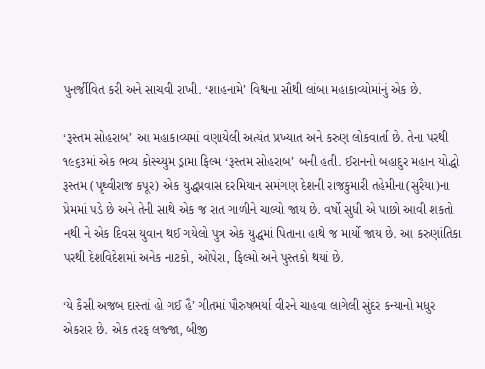પુનર્જીવિત કરી અને સાચવી રાખી. ‘શાહનામે’ વિશ્વના સૌથી લાંબા મહાકાવ્યોમાંનું એક છે.

‘રૂસ્તમ સોહરાબ’ આ મહાકાવ્યમાં વણાયેલી અત્યંત પ્રખ્યાત અને કરુણ લોકવાર્તા છે. તેના પરથી ૧૯૬૩માં એક ભવ્ય કોસ્ચ્યુમ ડ્રામા ફિલ્મ ‘રૂસ્તમ સોહરાબ’ બની હતી. ઈરાનનો બહાદુર મહાન યોદ્ધો રૂસ્તમ (પૃથ્વીરાજ કપૂર) એક યુદ્ધપ્રવાસ દરમિયાન સમંગણ દેશની રાજકુમારી તહેમીના(સુરૈયા)ના પ્રેમમાં પડે છે અને તેની સાથે એક જ રાત ગાળીને ચાલ્યો જાય છે. વર્ષો સુધી એ પાછો આવી શકતો નથી ને એક દિવસ યુવાન થઈ ગયેલો પુત્ર એક યુદ્ધમાં પિતાના હાથે જ માર્યો જાય છે. આ કરુણાંતિકા પરથી દેશવિદેશમાં અનેક નાટકો, ઓપેરા, ફિલ્મો અને પુસ્તકો થયાં છે.

‘યે કૈસી અજબ દાસ્તાં હો ગઈ હૈ’ ગીતમાં પૌરુષભર્યા વીરને ચાહવા લાગેલી સુંદર કન્યાનો મધુર એકરાર છે. એક તરફ લજ્જા, બીજી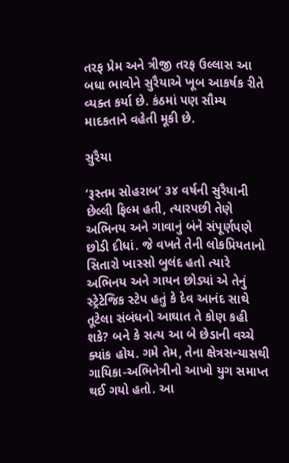તરફ પ્રેમ અને ત્રીજી તરફ ઉલ્લાસ આ બધા ભાવોને સુરૈયાએ ખૂબ આકર્ષક રીતે વ્યક્ત કર્યા છે. કંઠમાં પણ સૌમ્ય માદકતાને વહેતી મૂકી છે.

સુરૈયા

‘રૂસ્તમ સોહરાબ’ ૩૪ વર્ષની સુરૈયાની છેલ્લી ફિલ્મ હતી, ત્યારપછી તેણે અભિનય અને ગાવાનું બંને સંપૂર્ણપણે છોડી દીધાં. જે વખતે તેની લોકપ્રિયતાનો સિતારો ખાસ્સો બુલંદ હતો ત્યારે અભિનય અને ગાયન છોડ્યાં એ તેનું સ્ટ્રેટેજિક સ્ટેપ હતું કે દેવ આનંદ સાથે તૂટેલા સંબંધનો આઘાત તે કોણ કહી શકે? બને કે સત્ય આ બે છેડાની વચ્ચે ક્યાંક હોય. ગમે તેમ, તેના ક્ષેત્રસન્યાસથી ગાયિકા-અભિનેત્રીનો આખો યુગ સમાપ્ત થઈ ગયો હતો. આ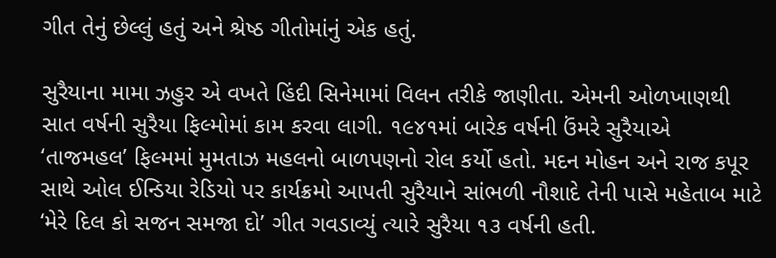ગીત તેનું છેલ્લું હતું અને શ્રેષ્ઠ ગીતોમાંનું એક હતું.

સુરૈયાના મામા ઝહુર એ વખતે હિંદી સિનેમામાં વિલન તરીકે જાણીતા. એમની ઓળખાણથી સાત વર્ષની સુરૈયા ફિલ્મોમાં કામ કરવા લાગી. ૧૯૪૧માં બારેક વર્ષની ઉંમરે સુરૈયાએ ‘તાજમહલ’ ફિલ્મમાં મુમતાઝ મહલનો બાળપણનો રોલ કર્યો હતો. મદન મોહન અને રાજ કપૂર સાથે ઓલ ઈન્ડિયા રેડિયો પર કાર્યક્રમો આપતી સુરૈયાને સાંભળી નૌશાદે તેની પાસે મહેતાબ માટે ‘મેરે દિલ કો સજન સમજા દો’ ગીત ગવડાવ્યું ત્યારે સુરૈયા ૧૩ વર્ષની હતી.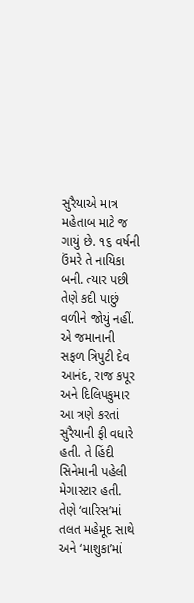સુરૈયાએ માત્ર મહેતાબ માટે જ ગાયું છે. ૧૬ વર્ષની ઉંમરે તે નાયિકા બની. ત્યાર પછી તેણે કદી પાછું વળીને જોયું નહીં. એ જમાનાની સફળ ત્રિપુટી દેવ આનંદ, રાજ કપૂર અને દિલિપકુમાર આ ત્રણે કરતાં સુરૈયાની ફી વધારે હતી. તે હિંદી સિનેમાની પહેલી મેગાસ્ટાર હતી. તેણે ‘વારિસ’માં તલત મહેમૂદ સાથે અને ‘માશુકા’માં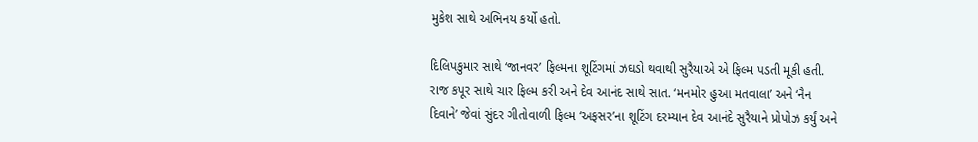મુકેશ સાથે અભિનય કર્યો હતો.

દિલિપકુમાર સાથે ‘જાનવર’ ફિલ્મના શૂટિંગમાં ઝઘડો થવાથી સુરૈયાએ એ ફિલ્મ પડતી મૂકી હતી. રાજ કપૂર સાથે ચાર ફિલ્મ કરી અને દેવ આનંદ સાથે સાત. ‘મનમોર હુઆ મતવાલા’ અને ‘નૈન દિવાને’ જેવાં સુંદર ગીતોવાળી ફિલ્મ ‘અફસર’ના શૂટિંગ દરમ્યાન દેવ આનંદે સુરૈયાને પ્રોપોઝ કર્યું અને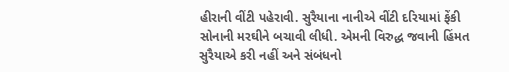હીરાની વીંટી પહેરાવી. સુરૈયાના નાનીએ વીંટી દરિયામાં ફેંકી સોનાની મરઘીને બચાવી લીધી. એમની વિરુદ્ધ જવાની હિંમત સુરૈયાએ કરી નહીં અને સંબંધનો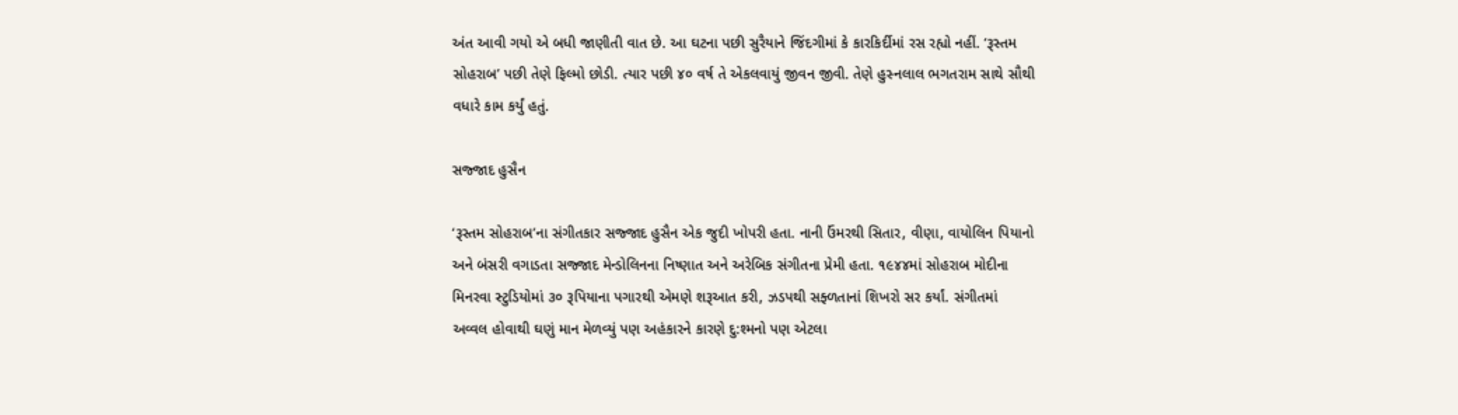અંત આવી ગયો એ બધી જાણીતી વાત છે. આ ઘટના પછી સુરૈયાને જિંદગીમાં કે કારકિર્દીમાં રસ રહ્યો નહીં. ‘રૂસ્તમ સોહરાબ’ પછી તેણે ફિલ્મો છોડી. ત્યાર પછી ૪૦ વર્ષ તે એકલવાયું જીવન જીવી. તેણે હુસ્નલાલ ભગતરામ સાથે સૌથી વધારે કામ કર્યું હતું.

સજ્જાદ હુસૈન

‘રૂસ્તમ સોહરાબ’ના સંગીતકાર સજ્જાદ હુસૈન એક જુદી ખોપરી હતા. નાની ઉંમરથી સિતાર, વીણા, વાયોલિન પિયાનો અને બંસરી વગાડતા સજ્જાદ મેન્ડોલિનના નિષ્ણાત અને અરેબિક સંગીતના પ્રેમી હતા. ૧૯૪૪માં સોહરાબ મોદીના મિનરવા સ્ટુડિયોમાં ૩૦ રૂપિયાના પગારથી એમણે શરૂઆત કરી, ઝડપથી સફ્ળતાનાં શિખરો સર કર્યાં. સંગીતમાં અવ્વલ હોવાથી ઘણું માન મેળવ્યું પણ અહંકારને કારણે દુ:શ્મનો પણ એટલા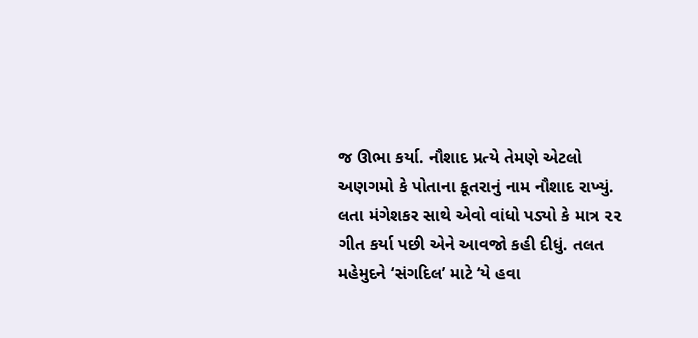જ ઊભા કર્યા. નૌશાદ પ્રત્યે તેમણે એટલો અણગમો કે પોતાના કૂતરાનું નામ નૌશાદ રાખ્યું. લતા મંગેશકર સાથે એવો વાંધો પડ્યો કે માત્ર ૨૨ ગીત કર્યા પછી એને આવજો કહી દીધું. તલત મહેમુદને ‘સંગદિલ’ માટે ‘યે હવા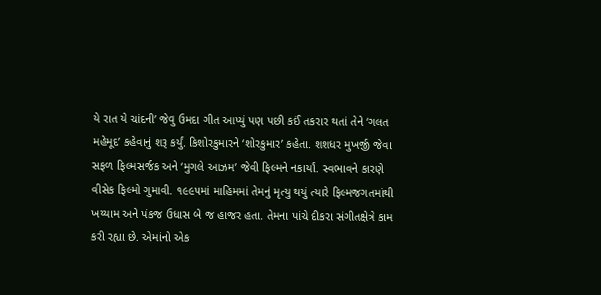યે રાત યે ચાંદની’ જેવુ ઉમદા ગીત આપ્યું પણ પછી કઈં તકરાર થતાં તેને ‘ગલત મહેમૂદ’ કહેવાનું શરૂ કર્યું. કિશોરકુમારને ‘શોરકુમાર’ કહેતા. શશધર મુખર્જી જેવા સફળ ફિલ્મસર્જક અને ‘મુગલે આઝમ’ જેવી ફિલ્મને નકાર્યાં. સ્વભાવને કારણે વીસેક ફિલ્મો ગુમાવી. ૧૯૯૫માં માહિમમાં તેમનું મૃત્યુ થયું ત્યારે ફિલ્મજગતમાંથી ખય્યામ અને પંકજ ઉધાસ બે જ હાજર હતા. તેમના પાંચે દીકરા સંગીતક્ષેત્રે કામ કરી રહ્યા છે. એમાંનો એક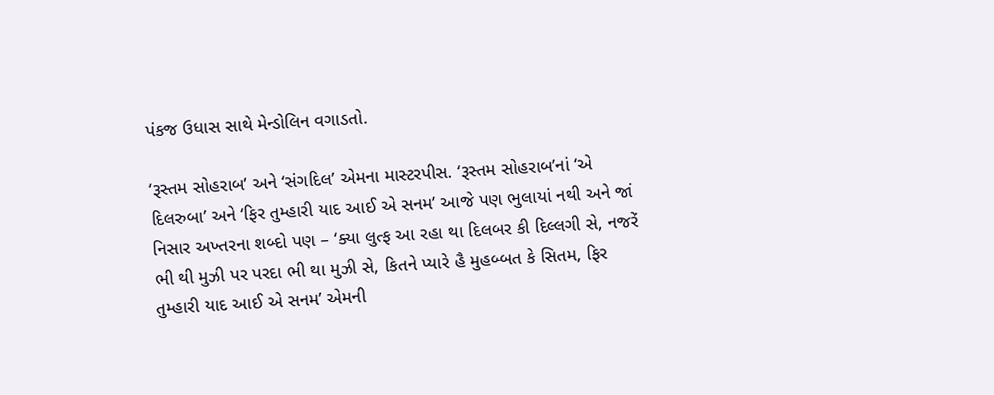પંકજ ઉધાસ સાથે મેન્ડોલિન વગાડતો.

‘રૂસ્તમ સોહરાબ’ અને ‘સંગદિલ’ એમના માસ્ટરપીસ. ‘રૂસ્તમ સોહરાબ’નાં ‘એ દિલરુબા’ અને ‘ફિર તુમ્હારી યાદ આઈ એ સનમ’ આજે પણ ભુલાયાં નથી અને જાં નિસાર અખ્તરના શબ્દો પણ – ‘ક્યા લુત્ફ આ રહા થા દિલબર કી દિલ્લગી સે, નજરેં ભી થી મુઝી પર પરદા ભી થા મુઝી સે, કિતને પ્યારે હૈ મુહબ્બત કે સિતમ, ફિર તુમ્હારી યાદ આઈ એ સનમ’ એમની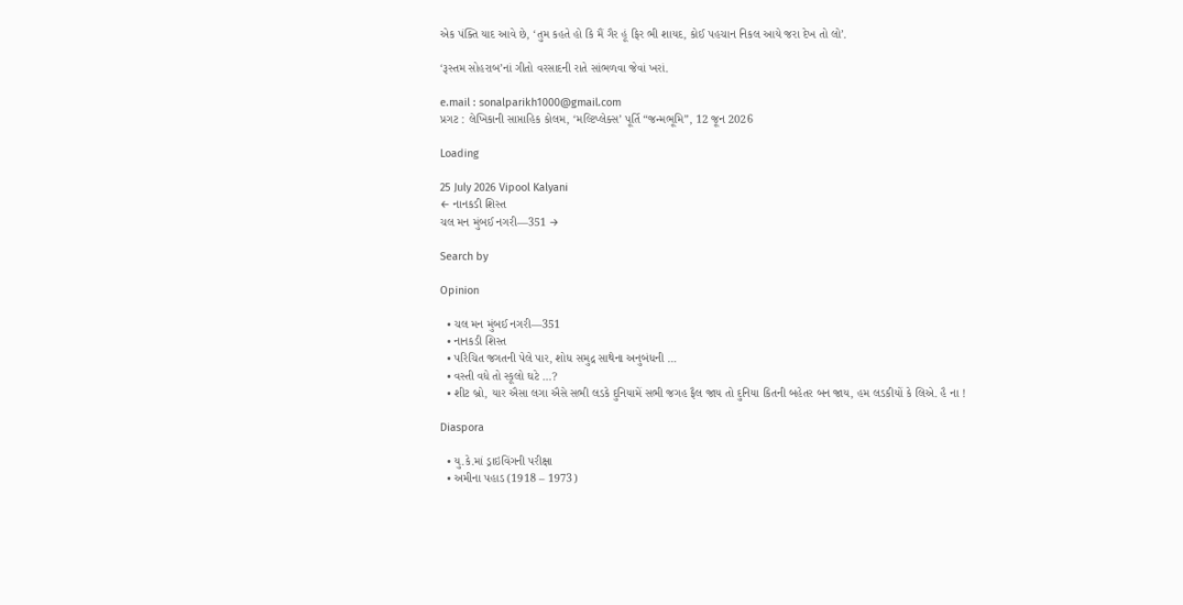એક પંક્તિ યાદ આવે છે, ‘તુમ કહતે હો કિ મૈં ગૈર હૂં ફિર ભી શાયદ, કોઈ પહચાન નિકલ આયે જરા દેખ તો લો’.

‘રૂસ્તમ સોહરાબ’નાં ગીતો વરસાદની રાતે સાંભળવા જેવાં ખરાં.

e.mail : sonalparikh1000@gmail.com
પ્રગટ : લેખિકાની સાપ્તાહિક કોલમ, ‘મલ્ટિપ્લેક્સ’ પૂર્તિ “જન્મભૂમિ”, 12 જૂન 2026

Loading

25 July 2026 Vipool Kalyani
← નાનકડી શિસ્ત
ચલ મન મુંબઈ નગરી—351 →

Search by

Opinion

  • ચલ મન મુંબઈ નગરી—351
  • નાનકડી શિસ્ત
  • પરિચિત જગતની પેલે પાર, શોધ સમુદ્ર સાથેના અનુબંધની …
  • વસ્તી વધે તો સ્કૂલો ઘટે …?
  • શીટ બ્રો, યાર ઐસા લગા ઐસે સભી લડકે દુનિયામેં સભી જગહ ફૈલ જાય તો દુનિયા કિતની બહેતર બન જાય, હમ લડકીયોં કે લિએ. હૈ ના !

Diaspora

  • યુ.કે.માં ડ્રાઇવિંગની પરીક્ષા
  • અમીના પહાડ (1918 – 1973)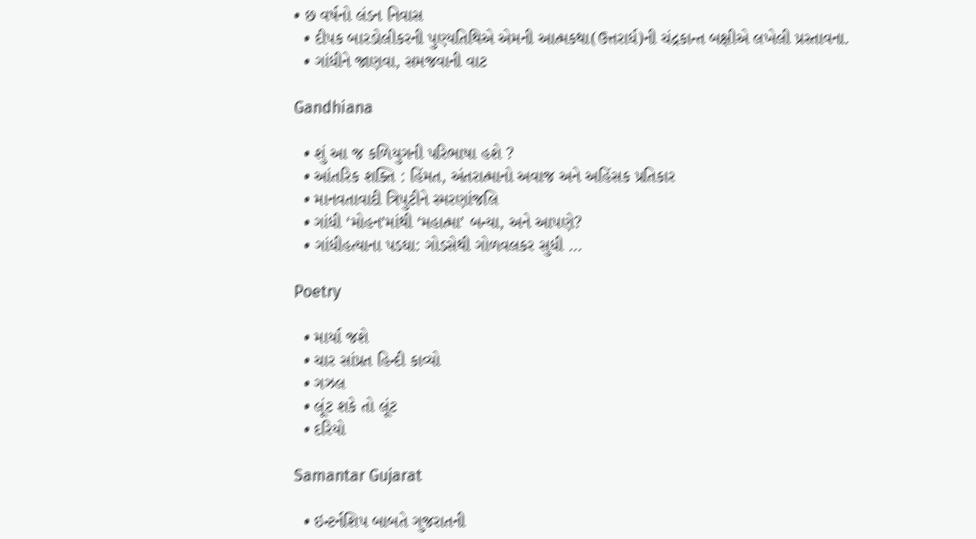• છ વર્ષનો લંડન નિવાસ
  • દીપક બારડોલીકરની પુણ્યતિથિએ એમની આત્મકથા(ઉત્તરાર્ધ)ની ચંદ્રકાન્ત બક્ષીએ લખેલી પ્રસ્તાવના.
  • ગાંધીને જાણવા, સમજવાની વાટ

Gandhiana

  • શું આ જ કળિયુગની પરિભાષા હશે ?
  • આંતરિક શક્તિ : હિંમત, અંતરાત્માનો અવાજ અને અહિંસક પ્રતિકાર
  • માનવતાવાદી ત્રિપુટીને સ્મરણાંજલિ
  • ગાંધી ‘મોહન’માંથી ‘મહાત્મા’ બન્યા, અને આપણે?
  • ગાંધીહત્યાના પડઘા: ગોડસેથી ગોળવલકર સુધી …

Poetry

  • માર્યા જશે
  • ચાર સાંપ્રત હિન્દી કાવ્યો
  • ગઝલ
  • લૂંટ શકે તો લૂંટ
  • દરિયો

Samantar Gujarat

  • ઇન્ટર્નશિપ બાબતે ગુજરાતની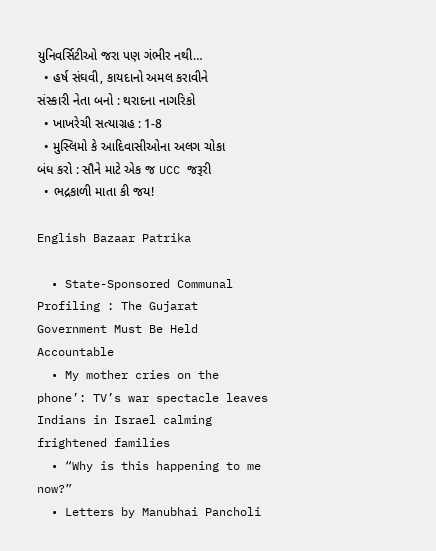યુનિવર્સિટીઓ જરા પણ ગંભીર નથી…
  • હર્ષ સંઘવી, કાયદાનો અમલ કરાવીને સંસ્કારી નેતા બનો : થરાદના નાગરિકો
  • ખાખરેચી સત્યાગ્રહ : 1-8
  • મુસ્લિમો કે આદિવાસીઓના અલગ ચોકા બંધ કરો : સૌને માટે એક જ UCC જરૂરી
  • ભદ્રકાળી માતા કી જય!

English Bazaar Patrika

  • State-Sponsored Communal Profiling : The Gujarat Government Must Be Held Accountable
  • My mother cries on the phone’: TV’s war spectacle leaves Indians in Israel calming frightened families
  • “Why is this happening to me now?”
  • Letters by Manubhai Pancholi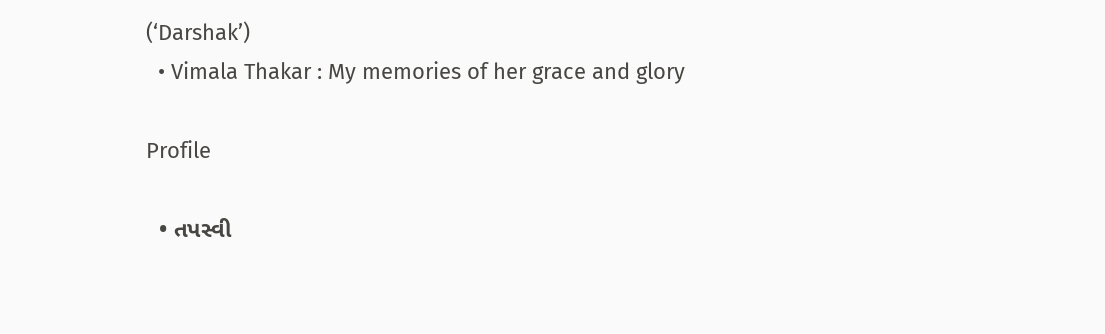(‘Darshak’)
  • Vimala Thakar : My memories of her grace and glory

Profile

  • તપસ્વી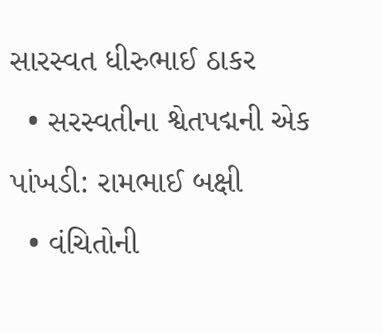સારસ્વત ધીરુભાઈ ઠાકર
  • સરસ્વતીના શ્વેતપદ્મની એક પાંખડી: રામભાઈ બક્ષી
  • વંચિતોની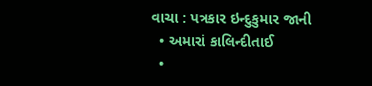વાચા : પત્રકાર ઇન્દુકુમાર જાની
  • અમારાં કાલિન્દીતાઈ
  •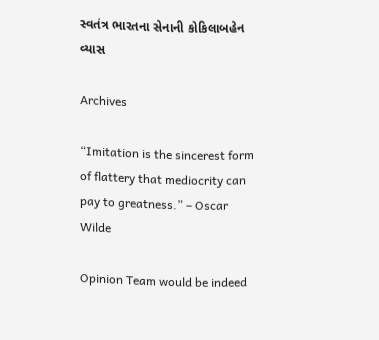સ્વતંત્ર ભારતના સેનાની કોકિલાબહેન વ્યાસ

Archives

“Imitation is the sincerest form of flattery that mediocrity can pay to greatness.” – Oscar Wilde

Opinion Team would be indeed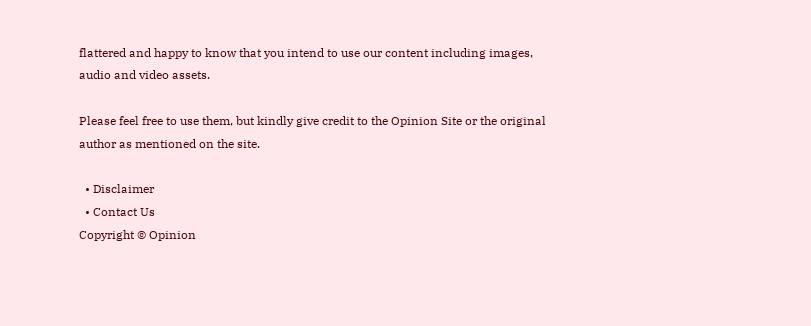flattered and happy to know that you intend to use our content including images, audio and video assets.

Please feel free to use them, but kindly give credit to the Opinion Site or the original author as mentioned on the site.

  • Disclaimer
  • Contact Us
Copyright © Opinion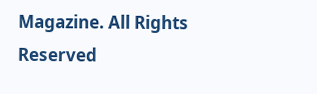Magazine. All Rights Reserved